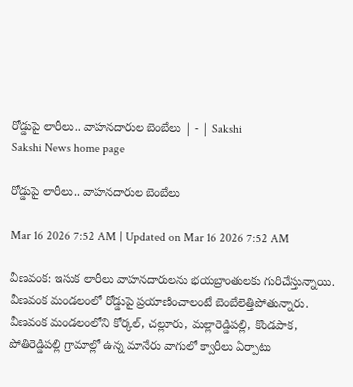రోడ్డుపై లారీలు.. వాహనదారుల బెంబేలు | - | Sakshi
Sakshi News home page

రోడ్డుపై లారీలు.. వాహనదారుల బెంబేలు

Mar 16 2026 7:52 AM | Updated on Mar 16 2026 7:52 AM

వీణవంక: ఇసుక లారీలు వాహనదారులను భయబ్రాంతులకు గురిచేస్తున్నాయి. వీణవంక మండలంలో రోడ్డుపై ప్రయాణించాలంటే బెంబేలెత్తిపోతున్నారు. వీణవంక మండలంలోని కోర్కల్‌, చల్లూరు, మల్లారెడ్డిపల్లి, కొండపాక, పోతిరెడ్డిపల్లి గ్రామాల్లో ఉన్న మానేరు వాగులో క్వారీలు ఏర్పాటు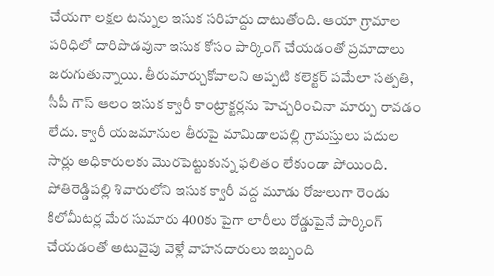చేయగా లక్షల టన్నుల ఇసుక సరిహద్దు దాటుతోంది. ఆయా గ్రామాల పరిధిలో దారిపొడవునా ఇసుక కోసం పార్కింగ్‌ చేయడంతో ప్రమాదాలు జరుగుతున్నాయి. తీరుమార్చుకోవాలని అప్పటి కలెక్టర్‌ పమేలా సత్పతి, సీపీ గౌస్‌ ఆలం ఇసుక క్వారీ కాంట్రాక్టర్లను హెచ్చరించినా మార్పు రావడం లేదు. క్వారీ యజమానుల తీరుపై మామిడాలపల్లి గ్రామస్తులు పదుల సార్లు అధికారులకు మొరపెట్టుకున్న ఫలితం లేకుండా పోయింది. పోతిరెడ్డిపల్లి శివారులోని ఇసుక క్వారీ వద్ద మూడు రోజులుగా రెండు కిలోమీటర్ల మేర సుమారు 400కు పైగా లారీలు రోడ్డుపైనే పార్కింగ్‌ చేయడంతో అటువైపు వెళ్లే వాహనదారులు ఇబ్బంది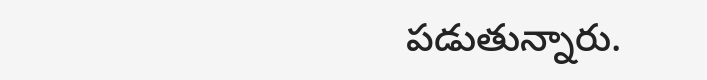పడుతున్నారు.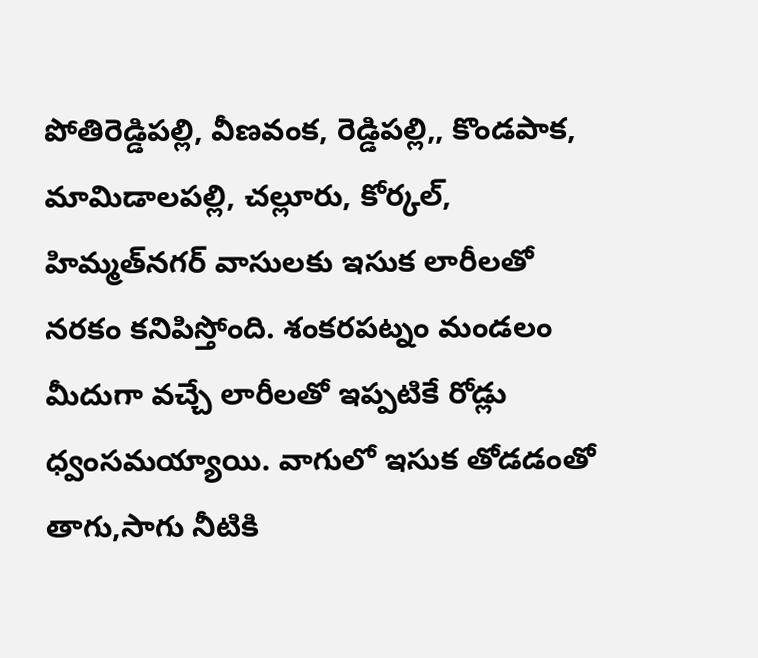పోతిరెడ్డిపల్లి, వీణవంక, రెడ్డిపల్లి,, కొండపాక, మామిడాలపల్లి, చల్లూరు, కోర్కల్‌, హిమ్మత్‌నగర్‌ వాసులకు ఇసుక లారీలతో నరకం కనిపిస్తోంది. శంకరపట్నం మండలం మీదుగా వచ్చే లారీలతో ఇప్పటికే రోడ్లు ధ్వంసమయ్యాయి. వాగులో ఇసుక తోడడంతో తాగు,సాగు నీటికి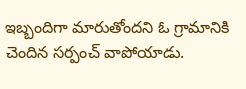ఇబ్బందిగా మారుతోందని ఓ గ్రామానికి చెందిన సర్పంచ్‌ వాపోయాడు.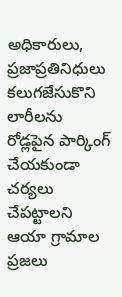అధికారులు, ప్రజాప్రతినిధులు కలుగజేసుకొని లారీలను రోడ్లపైన పార్కింగ్‌ చేయకుండా చర్యలు చేపట్టాలని ఆయా గ్రామాల ప్రజలు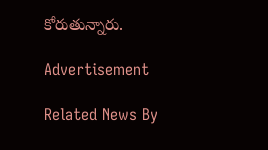కోరుతున్నారు.

Advertisement

Related News By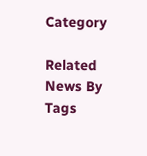Category

Related News By Tags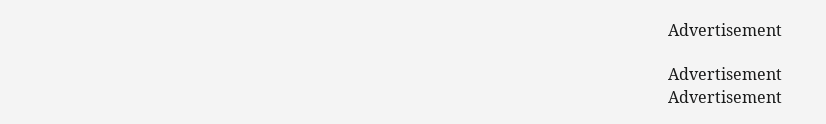Advertisement

Advertisement
Advertisement